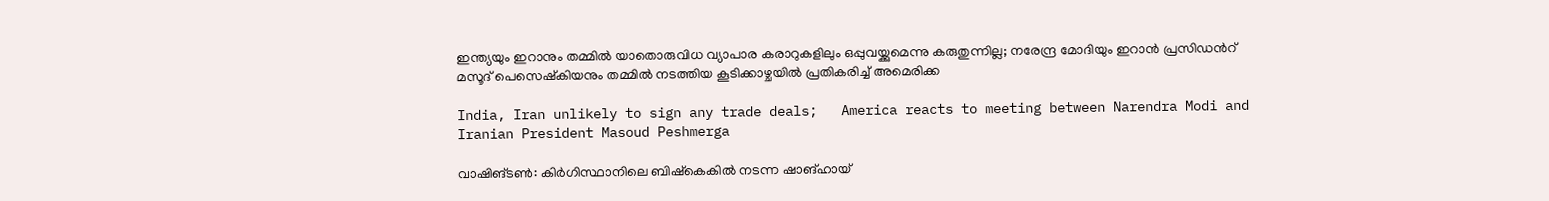ഇന്ത്യയും ഇറാനും തമ്മിൽ യാതൊരുവിധ വ്യാപാര കരാറുകളിലും ഒപ്പുവയ്ക്കുമെന്നു കരുതുന്നില്ല; നരേന്ദ്ര മോദിയും ഇറാൻ പ്രസിഡന്‍റ് മസൂദ് പെസെഷ്കിയനും തമ്മിൽ നടത്തിയ കൂടിക്കാഴ്ചയിൽ പ്രതികരിച്ച് അമെരിക്ക

India, Iran unlikely to sign any trade deals;   America reacts to meeting between Narendra Modi and Iranian President Masoud Peshmerga

വാഷിങ്ടൺ: കിർഗിസ്ഥാനിലെ ബിഷ്‌കെകിൽ നടന്ന ഷാങ്ഹായ്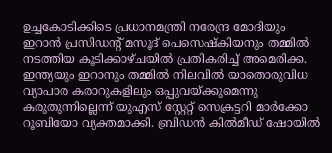ഉച്ചകോടിക്കിടെ പ്രധാനമന്ത്രി നരേന്ദ്ര മോദിയും ഇറാൻ പ്രസിഡന്‍റ് മസൂദ് പെസെഷ്കിയനും തമ്മിൽ നടത്തിയ കൂടിക്കാഴ്ചയിൽ പ്രതികരിച്ച് അമെരിക്ക. ഇന്ത്യയും ഇറാനും തമ്മിൽ നിലവിൽ യാതൊരുവിധ വ്യാപാര കരാറുകളിലും ഒപ്പുവയ്ക്കുമെന്നു കരുതുന്നില്ലെന്ന് യുഎസ് സ്റ്റേറ്റ് സെക്രട്ടറി മാർക്കോ റൂബിയോ വ്യക്തമാക്കി. ബ്രിഡൻ കിൽമീഡ് ഷോയിൽ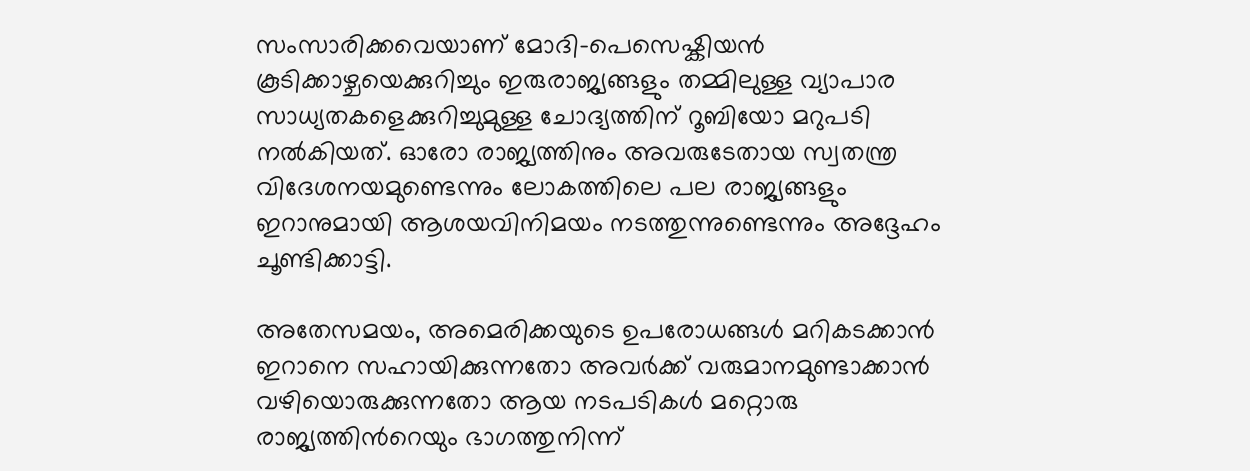സംസാരിക്കവെയാണ് മോദി-പെസെഷ്കിയൻ കൂടിക്കാഴ്ചയെക്കുറിച്ചും ഇരുരാജ്യങ്ങളും തമ്മിലുള്ള വ്യാപാര സാധ്യതകളെക്കുറിച്ചുമുള്ള ചോദ്യത്തിന് റൂബിയോ മറുപടി നൽകിയത്. ഓരോ രാജ്യത്തിനും അവരുടേതായ സ്വതന്ത്ര വിദേശനയമുണ്ടെന്നും ലോകത്തിലെ പല രാജ്യങ്ങളും ഇറാനുമായി ആശയവിനിമയം നടത്തുന്നുണ്ടെന്നും അദ്ദേഹം ചൂണ്ടിക്കാട്ടി.

അതേസമയം, അമെരിക്കയുടെ ഉപരോധങ്ങൾ മറികടക്കാൻ ഇറാനെ സഹായിക്കുന്നതോ അവർക്ക് വരുമാനമുണ്ടാക്കാൻ വഴിയൊരുക്കുന്നതോ ആയ നടപടികൾ മറ്റൊരു രാജ്യത്തിന്‍റെയും ഭാഗത്തുനിന്ന്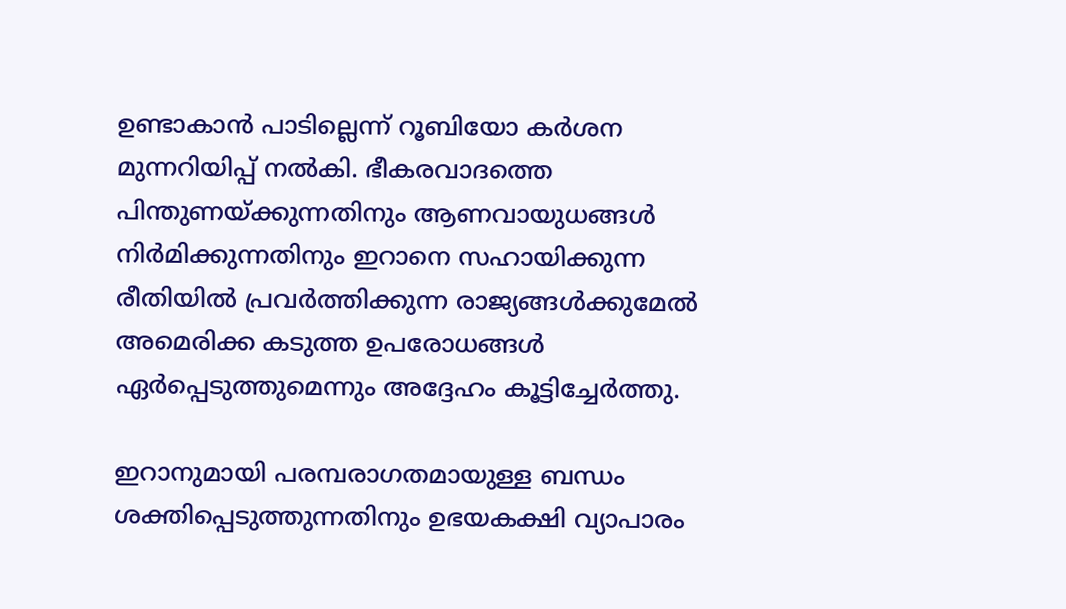ഉണ്ടാകാൻ പാടില്ലെന്ന് റൂബിയോ കർശന മുന്നറിയിപ്പ് നൽകി. ഭീകരവാദത്തെ പിന്തുണയ്ക്കുന്നതിനും ആണവായുധങ്ങൾ നിർമിക്കുന്നതിനും ഇറാനെ സഹായിക്കുന്ന രീതിയിൽ പ്രവർത്തിക്കുന്ന രാജ്യങ്ങൾക്കുമേൽ അമെരിക്ക കടുത്ത ഉപരോധങ്ങൾ ഏർപ്പെടുത്തുമെന്നും അദ്ദേഹം കൂട്ടിച്ചേർത്തു.

ഇറാനുമായി പരമ്പരാഗതമായുള്ള ബന്ധം ശക്തിപ്പെടുത്തുന്നതിനും ഉഭയകക്ഷി വ്യാപാരം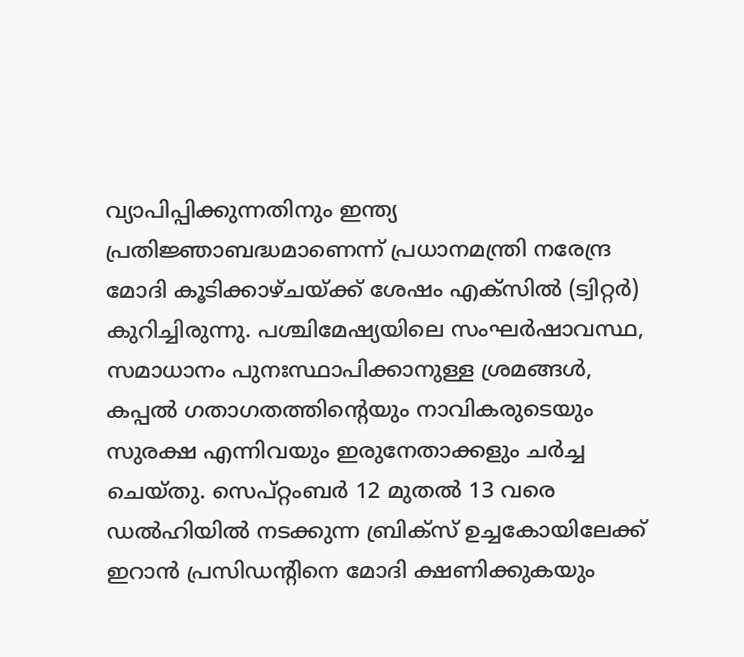വ്യാപിപ്പിക്കുന്നതിനും ഇന്ത്യ പ്രതിജ്ഞാബദ്ധമാണെന്ന് പ്രധാനമന്ത്രി നരേന്ദ്ര മോദി കൂടിക്കാഴ്ചയ്ക്ക് ശേഷം എക്സിൽ (ട്വിറ്റർ) കുറിച്ചിരുന്നു. പശ്ചിമേഷ്യയിലെ സംഘർഷാവസ്ഥ, സമാധാനം പുനഃസ്ഥാപിക്കാനുള്ള ശ്രമങ്ങൾ, കപ്പൽ ഗതാഗതത്തിന്‍റെയും നാവികരുടെയും സുരക്ഷ എന്നിവയും ഇരുനേതാക്കളും ചർച്ച ചെയ്തു. സെപ്റ്റംബർ 12 മുതൽ 13 വരെ ഡൽഹിയിൽ നടക്കുന്ന ബ്രിക്സ് ഉച്ചകോയിലേക്ക് ഇറാൻ പ്രസിഡന്‍റിനെ മോദി ക്ഷണിക്കുകയും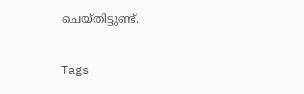ചെയ്തിട്ടുണ്ട്.

Tags